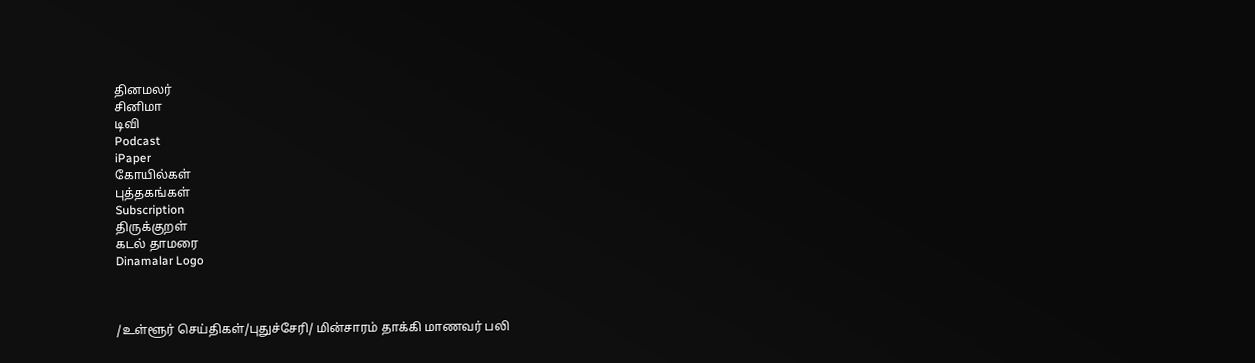தினமலர்
சினிமா
டிவி
Podcast
iPaper
கோயில்கள்
புத்தகங்கள்
Subscription
திருக்குறள்
கடல் தாமரை
Dinamalar Logo



/உள்ளூர் செய்திகள்/புதுச்சேரி/ மின்சாரம் தாக்கி மாணவர் பலி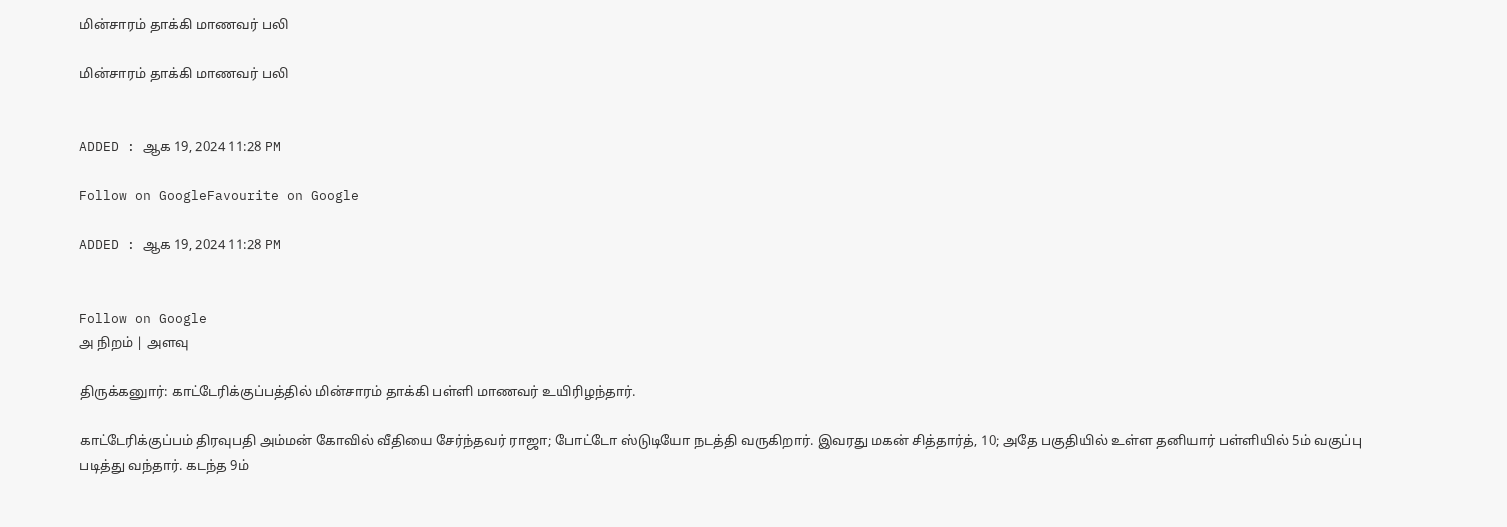மின்சாரம் தாக்கி மாணவர் பலி

மின்சாரம் தாக்கி மாணவர் பலி


ADDED : ஆக 19, 2024 11:28 PM

Follow on GoogleFavourite on Google

ADDED : ஆக 19, 2024 11:28 PM


Follow on Google
அ நிறம் | அளவு

திருக்கனுார்: காட்டேரிக்குப்பத்தில் மின்சாரம் தாக்கி பள்ளி மாணவர் உயிரிழந்தார்.

காட்டேரிக்குப்பம் திரவுபதி அம்மன் கோவில் வீதியை சேர்ந்தவர் ராஜா; போட்டோ ஸ்டுடியோ நடத்தி வருகிறார். இவரது மகன் சித்தார்த், 10; அதே பகுதியில் உள்ள தனியார் பள்ளியில் 5ம் வகுப்பு படித்து வந்தார். கடந்த 9ம்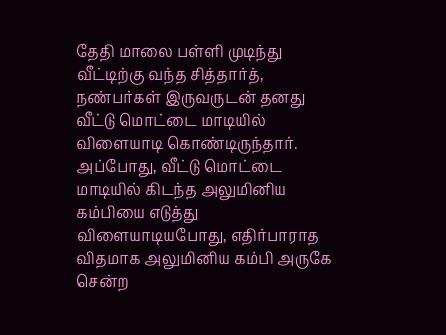தேதி மாலை பள்ளி முடிந்து வீட்டிற்கு வந்த சித்தார்த், நண்பர்கள் இருவருடன் தனது வீட்டு மொட்டை மாடியில் விளையாடி கொண்டிருந்தார். அப்போது, வீட்டு மொட்டை மாடியில் கிடந்த அலுமினிய கம்பியை எடுத்து விளையாடியபோது, எதிர்பாராத விதமாக அலுமினிய கம்பி அருகே சென்ற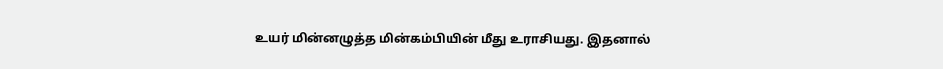உயர் மின்னழுத்த மின்கம்பியின் மீது உராசியது. இதனால்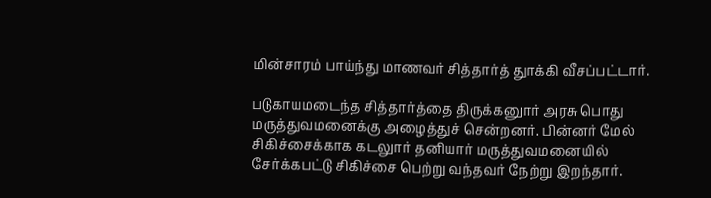மின்சாரம் பாய்ந்து மாணவர் சித்தார்த் துாக்கி வீசப்பட்டார்.

படுகாயமடைந்த சித்தார்த்தை திருக்கனுார் அரசு பொது மருத்துவமனைக்கு அழைத்துச் சென்றனர். பின்னர் மேல் சிகிச்சைக்காக கடலுார் தனியார் மருத்துவமனையில் சேர்க்கபட்டு சிகிச்சை பெற்று வந்தவர் நேற்று இறந்தார்.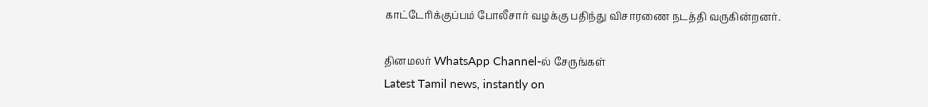காட்டேரிக்குப்பம் போலீசார் வழக்கு பதிந்து விசாரணை நடத்தி வருகின்றனர்.

தினமலர் WhatsApp Channel-ல் சேருங்கள்
Latest Tamil news, instantly on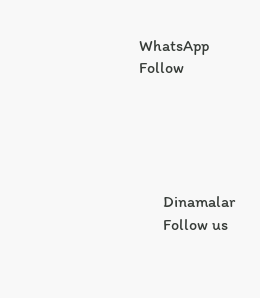WhatsApp
Follow





      Dinamalar
      Follow us